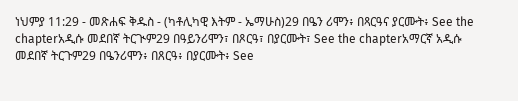ነህምያ 11:29 - መጽሐፍ ቅዱስ - (ካቶሊካዊ እትም - ኤማሁስ)29 በዔን ሪሞን፥ በጻርዓና ያርሙት፥ See the chapterአዲሱ መደበኛ ትርጒም29 በዓይንሪሞን፣ በጾርዓ፣ በያርሙት፣ See the chapterአማርኛ አዲሱ መደበኛ ትርጉም29 በዔንሪሞን፥ በጸርዓ፥ በያርሙት፥ See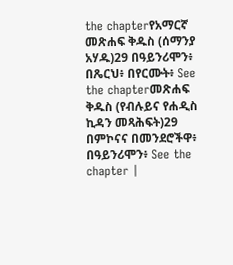the chapterየአማርኛ መጽሐፍ ቅዱስ (ሰማንያ አሃዱ)29 በዓይንሪሞን፥ በጼርህ፥ በየርሙት፥ See the chapterመጽሐፍ ቅዱስ (የብሉይና የሐዲስ ኪዳን መጻሕፍት)29 በምኮናና በመንደሮችዋ፥ በዓይንሪሞን፥ See the chapter |